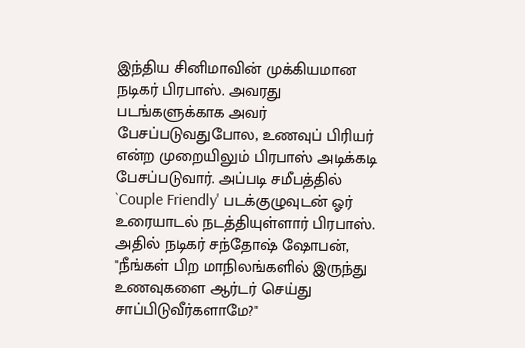இந்திய சினிமாவின் முக்கியமான நடிகர் பிரபாஸ். அவரது படங்களுக்காக அவர் பேசப்படுவதுபோல, உணவுப் பிரியர் என்ற முறையிலும் பிரபாஸ் அடிக்கடி பேசப்படுவார். அப்படி சமீபத்தில் `Couple Friendly' படக்குழுவுடன் ஓர் உரையாடல் நடத்தியுள்ளார் பிரபாஸ். அதில் நடிகர் சந்தோஷ் ஷோபன், "நீங்கள் பிற மாநிலங்களில் இருந்து உணவுகளை ஆர்டர் செய்து சாப்பிடுவீர்களாமே?"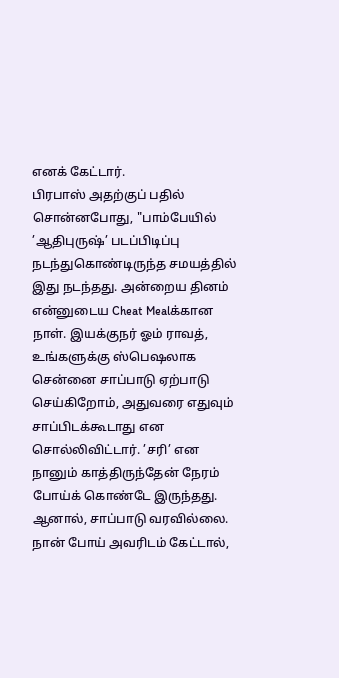எனக் கேட்டார்.
பிரபாஸ் அதற்குப் பதில் சொன்னபோது, "பாம்பேயில் ’ஆதிபுருஷ்’ படப்பிடிப்பு நடந்துகொண்டிருந்த சமயத்தில் இது நடந்தது. அன்றைய தினம் என்னுடைய Cheat Mealக்கான நாள். இயக்குநர் ஓம் ராவத், உங்களுக்கு ஸ்பெஷலாக சென்னை சாப்பாடு ஏற்பாடு செய்கிறோம், அதுவரை எதுவும் சாப்பிடக்கூடாது என சொல்லிவிட்டார். ’சரி’ என நானும் காத்திருந்தேன் நேரம் போய்க் கொண்டே இருந்தது. ஆனால், சாப்பாடு வரவில்லை. நான் போய் அவரிடம் கேட்டால்,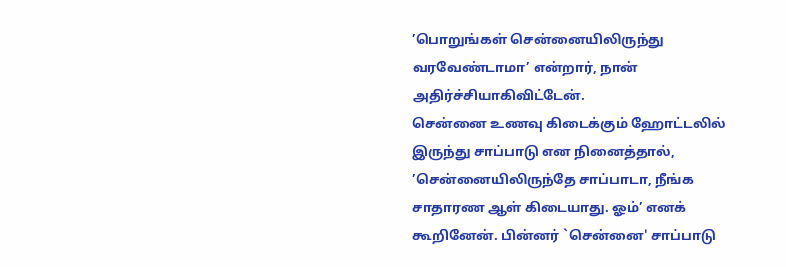’பொறுங்கள் சென்னையிலிருந்து வரவேண்டாமா’ என்றார், நான் அதிர்ச்சியாகிவிட்டேன்.
சென்னை உணவு கிடைக்கும் ஹோட்டலில் இருந்து சாப்பாடு என நினைத்தால், ’சென்னையிலிருந்தே சாப்பாடா, நீங்க சாதாரண ஆள் கிடையாது. ஓம்’ எனக் கூறினேன். பின்னர் `சென்னை' சாப்பாடு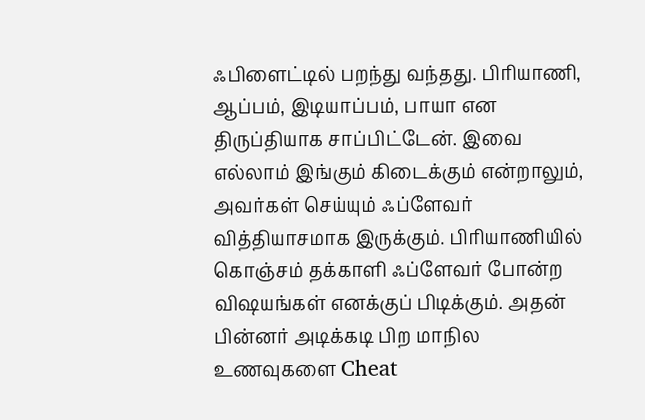ஃபிளைட்டில் பறந்து வந்தது. பிரியாணி, ஆப்பம், இடியாப்பம், பாயா என திருப்தியாக சாப்பிட்டேன். இவை எல்லாம் இங்கும் கிடைக்கும் என்றாலும், அவர்கள் செய்யும் ஃப்ளேவர் வித்தியாசமாக இருக்கும். பிரியாணியில் கொஞ்சம் தக்காளி ஃப்ளேவர் போன்ற விஷயங்கள் எனக்குப் பிடிக்கும். அதன் பின்னர் அடிக்கடி பிற மாநில உணவுகளை Cheat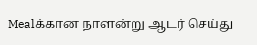Mealக்கான நாளன்று ஆடர் செய்து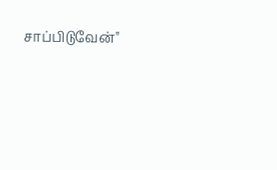சாப்பிடுவேன்"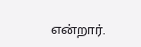என்றார்.